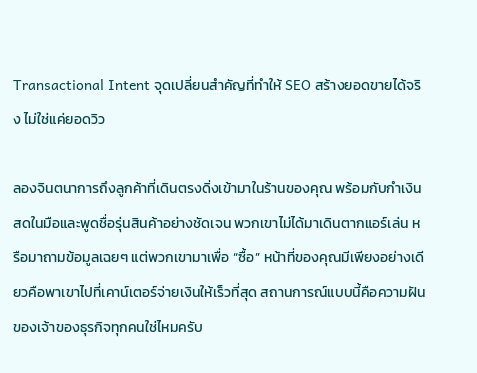Transactional Intent จุดเปลี่ยนสำคัญที่ทำให้ SEO สร้างยอดขายได้จริง ไม่ใช่แค่ยอดวิว

ลองจินตนาการถึงลูกค้าที่เดินตรงดิ่งเข้ามาในร้านของคุณ พร้อมกับกำเงินสดในมือและพูดชื่อรุ่นสินค้าอย่างชัดเจน พวกเขาไม่ได้มาเดินตากแอร์เล่น หรือมาถามข้อมูลเฉยๆ แต่พวกเขามาเพื่อ “ซื้อ” หน้าที่ของคุณมีเพียงอย่างเดียวคือพาเขาไปที่เคาน์เตอร์จ่ายเงินให้เร็วที่สุด สถานการณ์แบบนี้คือความฝันของเจ้าของธุรกิจทุกคนใช่ไหมครับ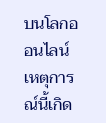บนโลกออนไลน์ เหตุการณ์นี้เกิด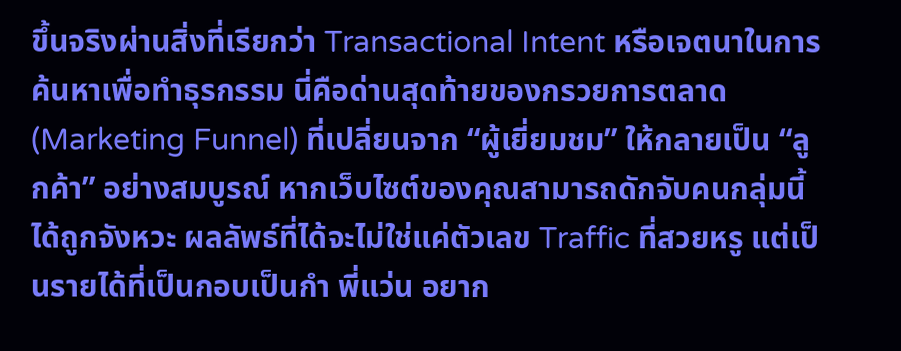ขึ้นจริงผ่านสิ่งที่เรียกว่า Transactional Intent หรือเจตนาในการค้นหาเพื่อทำธุรกรรม นี่คือด่านสุดท้ายของกรวยการตลาด (Marketing Funnel) ที่เปลี่ยนจาก “ผู้เยี่ยมชม” ให้กลายเป็น “ลูกค้า” อย่างสมบูรณ์ หากเว็บไซต์ของคุณสามารถดักจับคนกลุ่มนี้ได้ถูกจังหวะ ผลลัพธ์ที่ได้จะไม่ใช่แค่ตัวเลข Traffic ที่สวยหรู แต่เป็นรายได้ที่เป็นกอบเป็นกำ พี่แว่น อยาก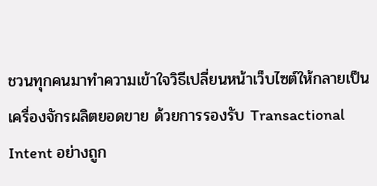ชวนทุกคนมาทำความเข้าใจวิธีเปลี่ยนหน้าเว็บไซต์ให้กลายเป็นเครื่องจักรผลิตยอดขาย ด้วยการรองรับ Transactional Intent อย่างถูก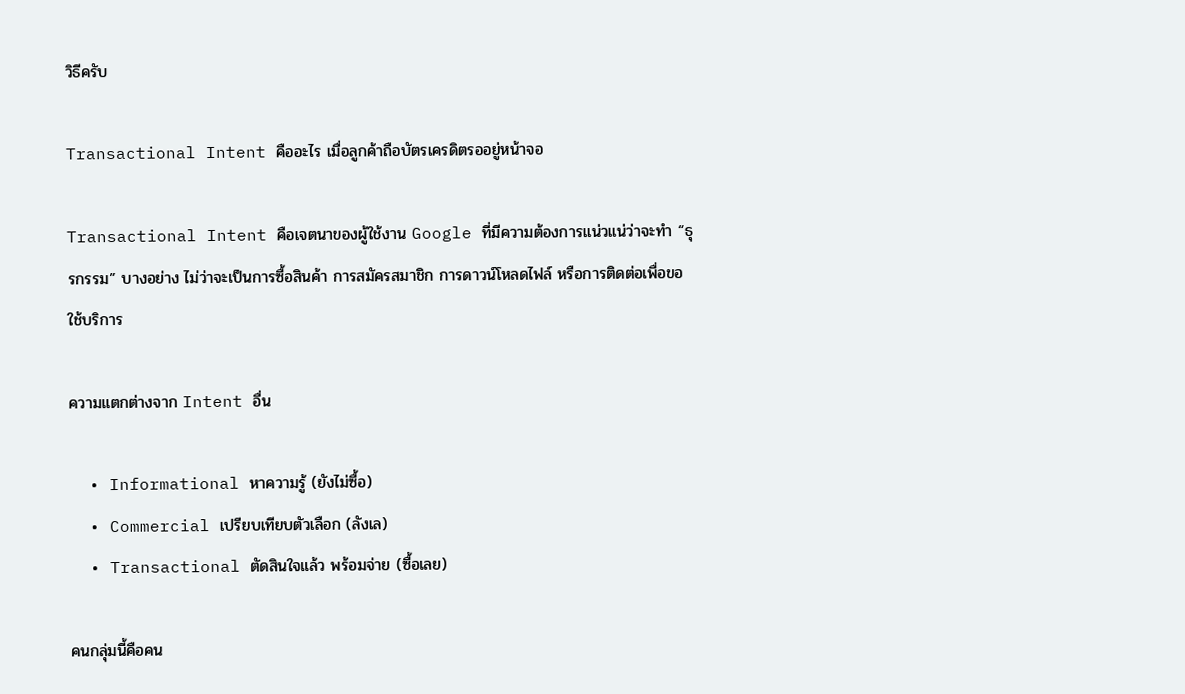วิธีครับ

Transactional Intent คืออะไร เมื่อลูกค้าถือบัตรเครดิตรออยู่หน้าจอ

Transactional Intent คือเจตนาของผู้ใช้งาน Google ที่มีความต้องการแน่วแน่ว่าจะทำ “ธุรกรรม” บางอย่าง ไม่ว่าจะเป็นการซื้อสินค้า การสมัครสมาชิก การดาวน์โหลดไฟล์ หรือการติดต่อเพื่อขอใช้บริการ

ความแตกต่างจาก Intent อื่น

  • Informational หาความรู้ (ยังไม่ซื้อ)
  • Commercial เปรียบเทียบตัวเลือก (ลังเล)
  • Transactional ตัดสินใจแล้ว พร้อมจ่าย (ซื้อเลย)

คนกลุ่มนี้คือคน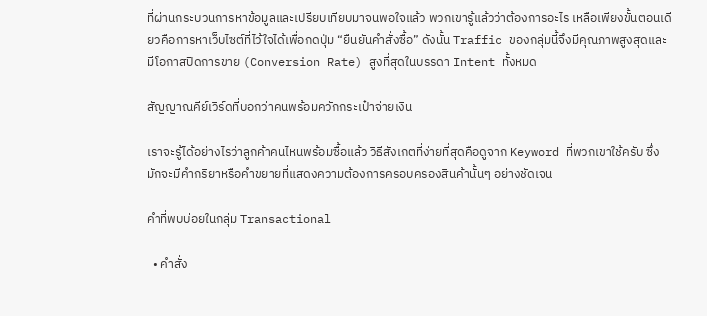ที่ผ่านกระบวนการหาข้อมูลและเปรียบเทียบมาจนพอใจแล้ว พวกเขารู้แล้วว่าต้องการอะไร เหลือเพียงขั้นตอนเดียวคือการหาเว็บไซต์ที่ไว้ใจได้เพื่อกดปุ่ม “ยืนยันคำสั่งซื้อ” ดังนั้น Traffic ของกลุ่มนี้จึงมีคุณภาพสูงสุดและมีโอกาสปิดการขาย (Conversion Rate) สูงที่สุดในบรรดา Intent ทั้งหมด

สัญญาณคีย์เวิร์ดที่บอกว่าคนพร้อมควักกระเป๋าจ่ายเงิน

เราจะรู้ได้อย่างไรว่าลูกค้าคนไหนพร้อมซื้อแล้ว วิธีสังเกตที่ง่ายที่สุดคือดูจาก Keyword ที่พวกเขาใช้ครับ ซึ่งมักจะมีคำกริยาหรือคำขยายที่แสดงความต้องการครอบครองสินค้านั้นๆ อย่างชัดเจน

คำที่พบบ่อยในกลุ่ม Transactional

  • คำสั่ง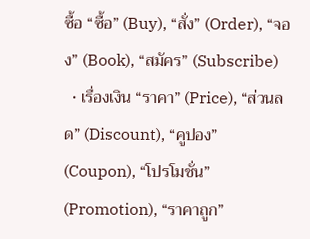ซื้อ “ซื้อ” (Buy), “สั่ง” (Order), “จอง” (Book), “สมัคร” (Subscribe)
  • เรื่องเงิน “ราคา” (Price), “ส่วนลด” (Discount), “คูปอง” (Coupon), “โปรโมชั่น” (Promotion), “ราคาถูก”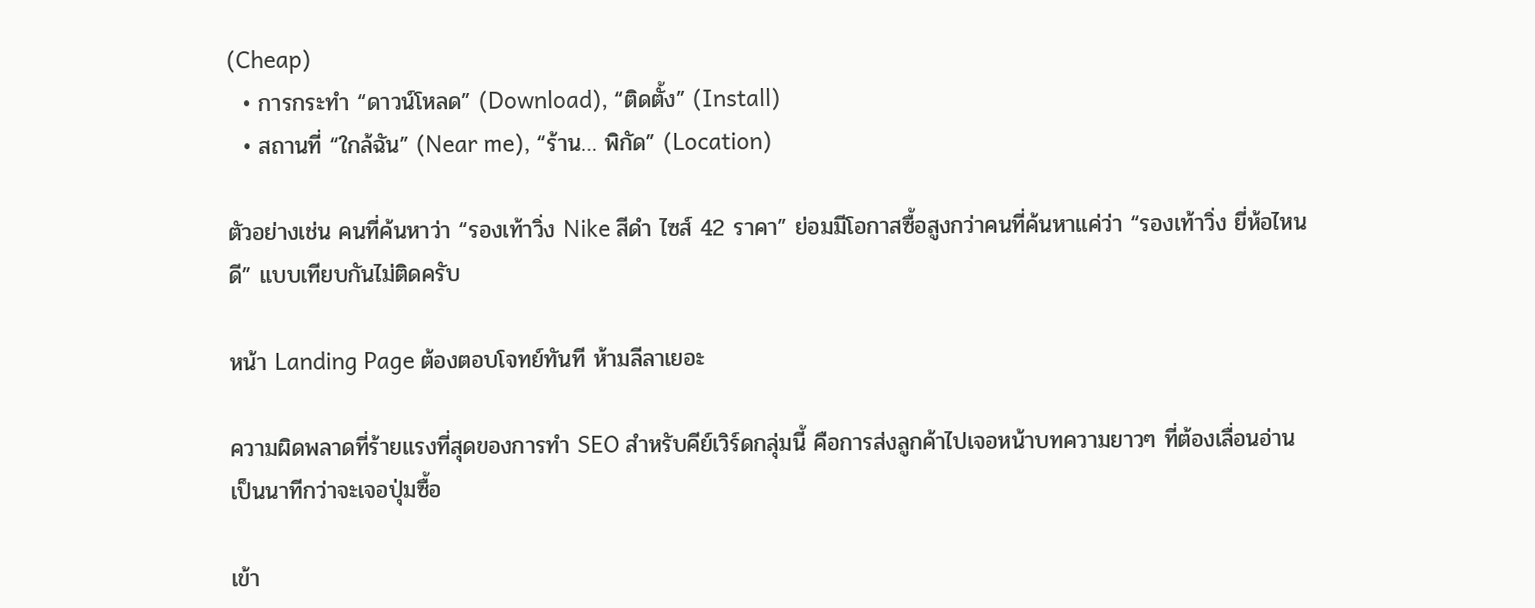(Cheap)
  • การกระทำ “ดาวน์โหลด” (Download), “ติดตั้ง” (Install)
  • สถานที่ “ใกล้ฉัน” (Near me), “ร้าน… พิกัด” (Location)

ตัวอย่างเช่น คนที่ค้นหาว่า “รองเท้าวิ่ง Nike สีดำ ไซส์ 42 ราคา” ย่อมมีโอกาสซื้อสูงกว่าคนที่ค้นหาแค่ว่า “รองเท้าวิ่ง ยี่ห้อไหนดี” แบบเทียบกันไม่ติดครับ

หน้า Landing Page ต้องตอบโจทย์ทันที ห้ามลีลาเยอะ

ความผิดพลาดที่ร้ายแรงที่สุดของการทำ SEO สำหรับคีย์เวิร์ดกลุ่มนี้ คือการส่งลูกค้าไปเจอหน้าบทความยาวๆ ที่ต้องเลื่อนอ่านเป็นนาทีกว่าจะเจอปุ่มซื้อ

เข้า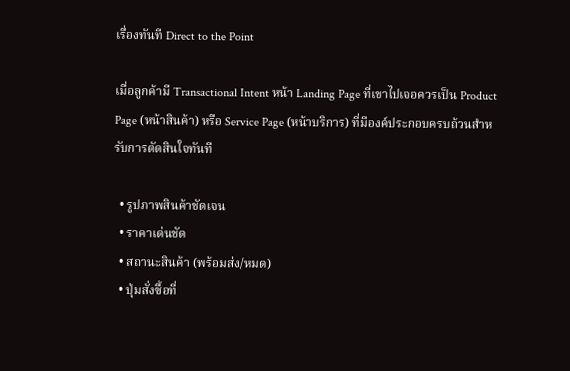เรื่องทันที Direct to the Point

เมื่อลูกค้ามี Transactional Intent หน้า Landing Page ที่เขาไปเจอควรเป็น Product Page (หน้าสินค้า) หรือ Service Page (หน้าบริการ) ที่มีองค์ประกอบครบถ้วนสำหรับการตัดสินใจทันที

  • รูปภาพสินค้าชัดเจน
  • ราคาเด่นชัด
  • สถานะสินค้า (พร้อมส่ง/หมด)
  • ปุ่มสั่งซื้อที่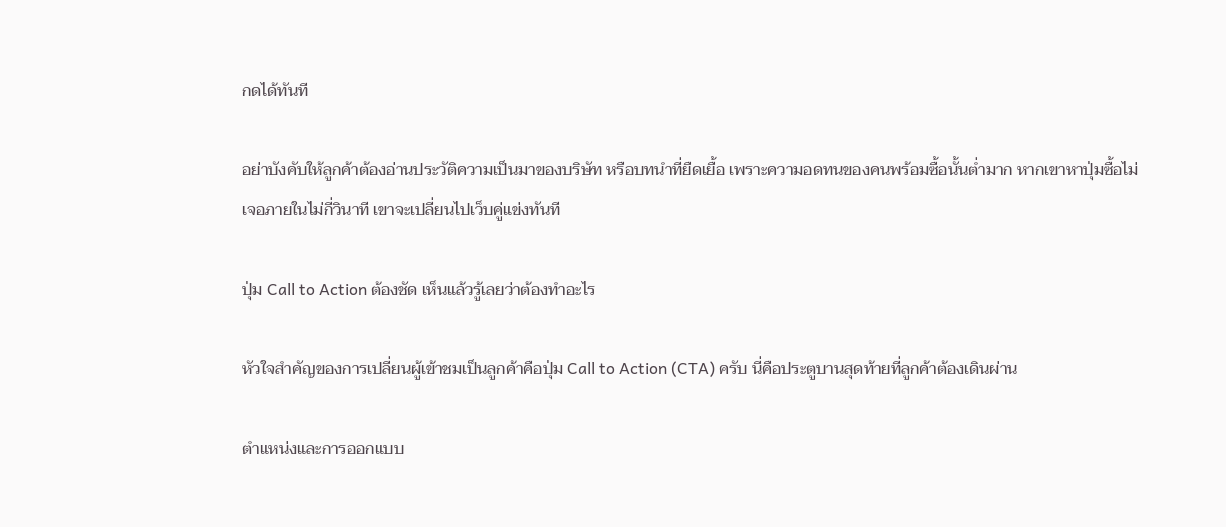กดได้ทันที

อย่าบังคับให้ลูกค้าต้องอ่านประวัติความเป็นมาของบริษัท หรือบทนำที่ยืดเยื้อ เพราะความอดทนของคนพร้อมซื้อนั้นต่ำมาก หากเขาหาปุ่มซื้อไม่เจอภายในไม่กี่วินาที เขาจะเปลี่ยนไปเว็บคู่แข่งทันที

ปุ่ม Call to Action ต้องชัด เห็นแล้วรู้เลยว่าต้องทำอะไร

หัวใจสำคัญของการเปลี่ยนผู้เข้าชมเป็นลูกค้าคือปุ่ม Call to Action (CTA) ครับ นี่คือประตูบานสุดท้ายที่ลูกค้าต้องเดินผ่าน

ตำแหน่งและการออกแบบ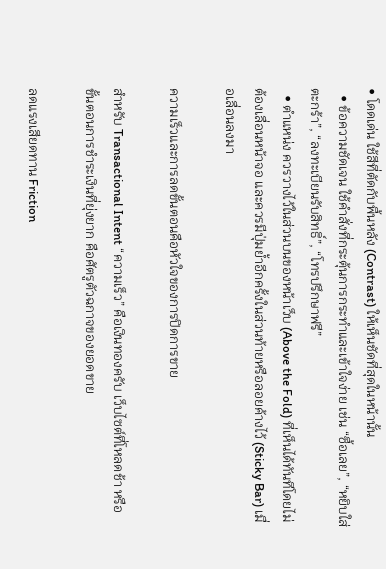• โดดเด่น ใช้สีที่ตัดกับพื้นหลัง (Contrast) ให้เห็นชัดที่สุดในหน้านั้น
  • ข้อความชัดเจน ใช้คำสั่งที่กระตุ้นการกระทำและเข้าใจง่าย เช่น “ซื้อเลย”, “หยิบใส่ตะกร้า”, “ลงทะเบียนรับสิทธิ์”, “โทรปรึกษาฟรี”
  • ตำแหน่ง ควรวางไว้ในส่วนบนของหน้าเว็บ (Above the Fold) ที่เห็นได้ทันทีโดยไม่ต้องเลื่อนหน้าจอ และควรมีปุ่มย้ำอีกครั้งในส่วนท้ายหรือลอยค้างไว้ (Sticky Bar) เมื่อเลื่อนลงมา

ความเร็วและการลดขั้นตอนคือหัวใจของการปิดการขาย

สำหรับ Transactional Intent “ความเร็ว” คือเงินทองครับ เว็บไซต์ที่โหลดช้า หรือขั้นตอนการชำระเงินที่ยุ่งยาก คือศัตรูตัวฉกาจของยอดขาย

ลดแรงเสียดทาน Friction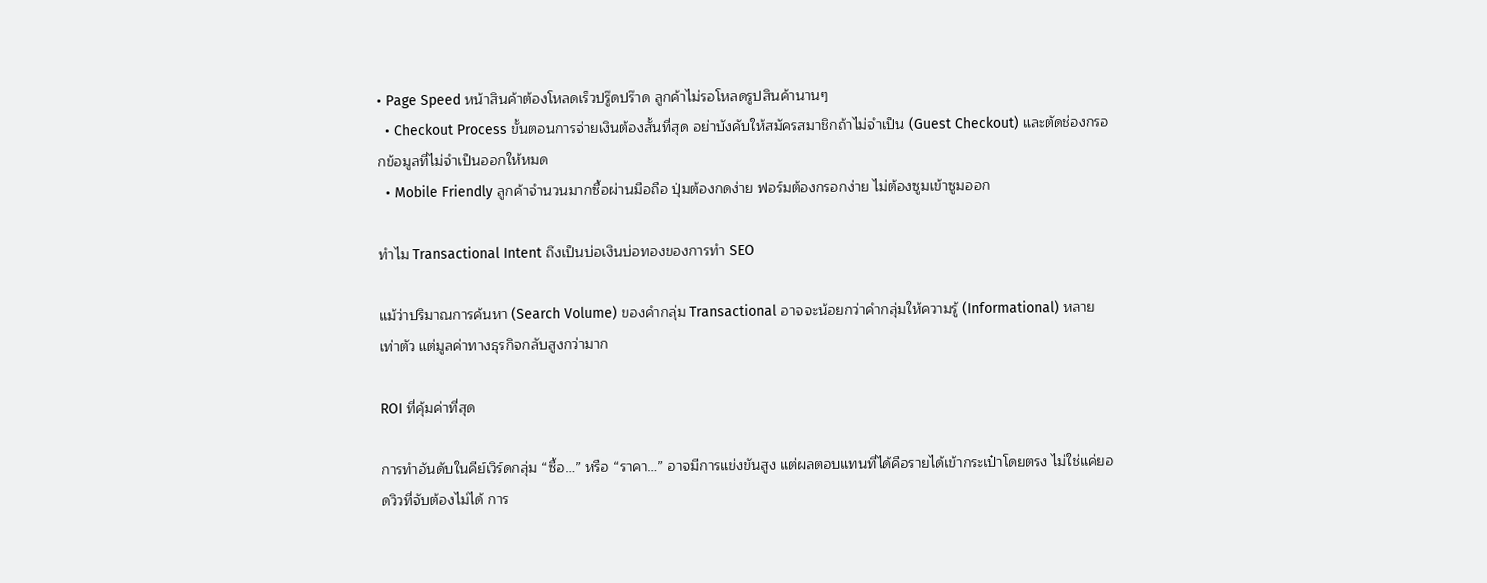• Page Speed หน้าสินค้าต้องโหลดเร็วปรู๊ดปร๊าด ลูกค้าไม่รอโหลดรูปสินค้านานๆ
  • Checkout Process ขั้นตอนการจ่ายเงินต้องสั้นที่สุด อย่าบังคับให้สมัครสมาชิกถ้าไม่จำเป็น (Guest Checkout) และตัดช่องกรอกข้อมูลที่ไม่จำเป็นออกให้หมด
  • Mobile Friendly ลูกค้าจำนวนมากซื้อผ่านมือถือ ปุ่มต้องกดง่าย ฟอร์มต้องกรอกง่าย ไม่ต้องซูมเข้าซูมออก

ทำไม Transactional Intent ถึงเป็นบ่อเงินบ่อทองของการทำ SEO

แม้ว่าปริมาณการค้นหา (Search Volume) ของคำกลุ่ม Transactional อาจจะน้อยกว่าคำกลุ่มให้ความรู้ (Informational) หลายเท่าตัว แต่มูลค่าทางธุรกิจกลับสูงกว่ามาก

ROI ที่คุ้มค่าที่สุด

การทำอันดับในคีย์เวิร์ดกลุ่ม “ซื้อ…” หรือ “ราคา…” อาจมีการแข่งขันสูง แต่ผลตอบแทนที่ได้คือรายได้เข้ากระเป๋าโดยตรง ไม่ใช่แค่ยอดวิวที่จับต้องไม่ได้ การ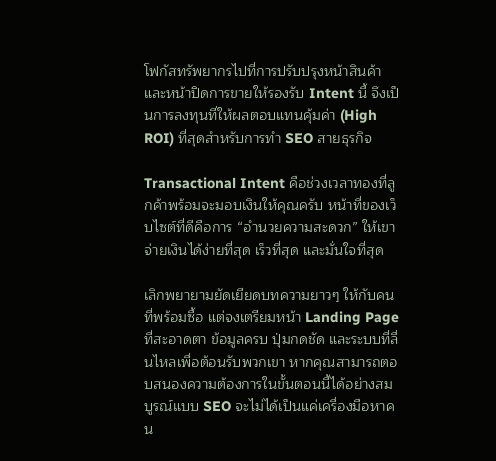โฟกัสทรัพยากรไปที่การปรับปรุงหน้าสินค้าและหน้าปิดการขายให้รองรับ Intent นี้ จึงเป็นการลงทุนที่ให้ผลตอบแทนคุ้มค่า (High ROI) ที่สุดสำหรับการทำ SEO สายธุรกิจ

Transactional Intent คือช่วงเวลาทองที่ลูกค้าพร้อมจะมอบเงินให้คุณครับ หน้าที่ของเว็บไซต์ที่ดีคือการ “อำนวยความสะดวก” ให้เขาจ่ายเงินได้ง่ายที่สุด เร็วที่สุด และมั่นใจที่สุด

เลิกพยายามยัดเยียดบทความยาวๆ ให้กับคนที่พร้อมซื้อ แต่จงเตรียมหน้า Landing Page ที่สะอาดตา ข้อมูลครบ ปุ่มกดชัด และระบบที่ลื่นไหลเพื่อต้อนรับพวกเขา หากคุณสามารถตอบสนองความต้องการในขั้นตอนนี้ได้อย่างสมบูรณ์แบบ SEO จะไม่ได้เป็นแค่เครื่องมือหาคน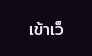เข้าเว็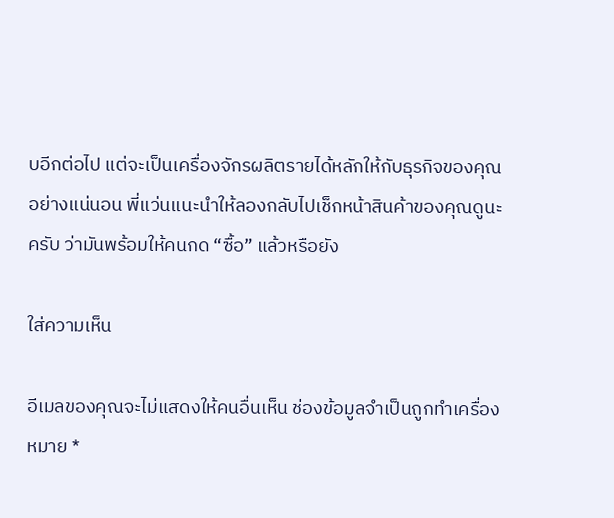บอีกต่อไป แต่จะเป็นเครื่องจักรผลิตรายได้หลักให้กับธุรกิจของคุณอย่างแน่นอน พี่แว่นแนะนำให้ลองกลับไปเช็กหน้าสินค้าของคุณดูนะครับ ว่ามันพร้อมให้คนกด “ซื้อ” แล้วหรือยัง

ใส่ความเห็น

อีเมลของคุณจะไม่แสดงให้คนอื่นเห็น ช่องข้อมูลจำเป็นถูกทำเครื่องหมาย *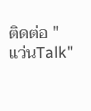ติดต่อ "แว่นTalk"